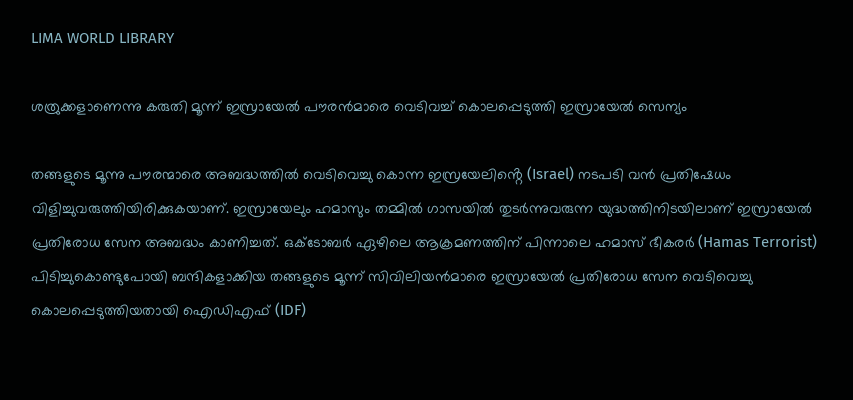LIMA WORLD LIBRARY

ശത്രുക്കളാണെന്നു കരുതി മൂന്ന് ഇസ്രായേൽ പൗരൻമാരെ വെടിവച്ച് കൊലപ്പെടുത്തി ഇസ്രായേൽ സെന്യം

തങ്ങളുടെ മൂന്നു പൗരന്മാരെ അബദ്ധത്തിൽ വെടിവെച്ചു കൊന്ന ഇസ്രയേലിൻ്റെ (Israel) നടപടി വൻ പ്രതിഷേധം വിളിച്ചുവരുത്തിയിരിക്കുകയാണ്. ഇസ്രായേലും ഹമാസും തമ്മിൽ ഗാസയിൽ തുടർന്നുവരുന്ന യുദ്ധത്തിനിടയിലാണ് ഇസ്രായേൽ പ്രതിരോധ സേന അബദ്ധം കാണിച്ചത്. ഒക്‌ടോബർ ഏഴിലെ ആക്രമണത്തിന് പിന്നാലെ ഹമാസ് ഭീകരർ (Hamas Terrorist)  പിടിച്ചുകൊണ്ടുപോയി ബന്ദികളാക്കിയ തങ്ങളുടെ മൂന്ന് സിവിലിയൻമാരെ ഇസ്രായേൽ പ്രതിരോധ സേന വെടിവെച്ചു കൊലപ്പെടുത്തിയതായി ഐഡിഎഫ് (IDF)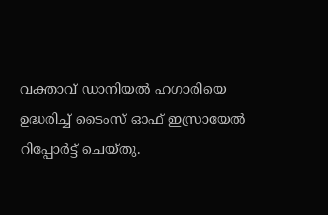വക്താവ് ഡാനിയൽ ഹഗാരിയെ ഉദ്ധരിച്ച് ടൈംസ് ഓഫ് ഇസ്രായേൽ റിപ്പോർട്ട് ചെയ്തു.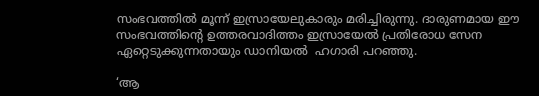സംഭവത്തിൽ മൂന്ന് ഇസ്രായേലുകാരും മരിച്ചിരുന്നു. ദാരുണമായ ഈ സംഭവത്തിൻ്റെ ഉത്തരവാദിത്തം ഇസ്രായേൽ പ്രതിരോധ സേന ഏറ്റെടുക്കുന്നതായും ഡാനിയൽ  ഹഗാരി പറഞ്ഞു.

‘ആ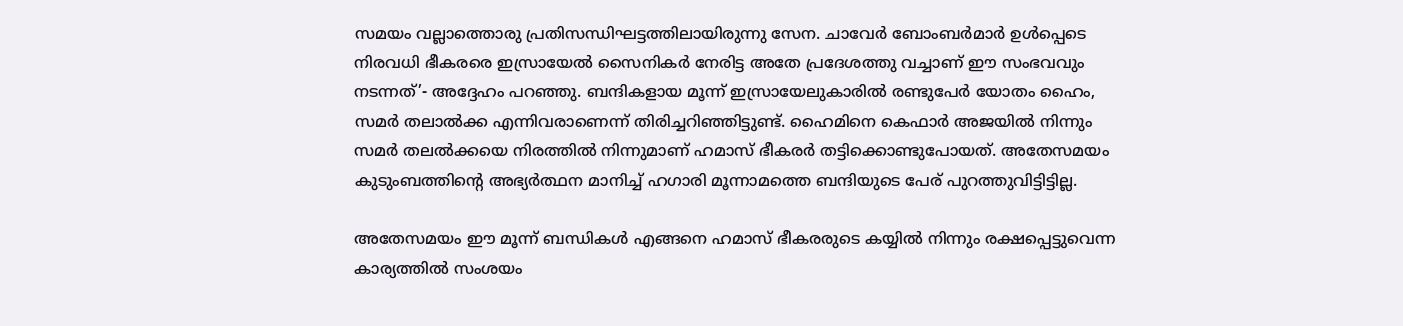സമയം വല്ലാത്തൊരു പ്രതിസന്ധിഘട്ടത്തിലായിരുന്നു സേന. ചാവേർ ബോംബർമാർ ഉൾപ്പെടെ നിരവധി ഭീകരരെ ഇസ്രായേൽ സൈനികർ നേരിട്ട അതേ പ്രദേശത്തു വച്ചാണ് ഈ സംഭവവും നടന്നത്’- അദ്ദേഹം പറഞ്ഞു. ബന്ദികളായ മൂന്ന് ഇസ്രായേലുകാരിൽ രണ്ടുപേർ യോതം ഹൈം, സമർ തലാൽക്ക എന്നിവരാണെന്ന് തിരിച്ചറിഞ്ഞിട്ടുണ്ട്. ഹൈമിനെ കെഫാർ അജയിൽ നിന്നും സമർ തലൽക്കയെ നിരത്തിൽ നിന്നുമാണ് ഹമാസ് ഭീകരർ തട്ടിക്കൊണ്ടുപോയത്. അതേസമയം കുടുംബത്തിൻ്റെ അഭ്യർത്ഥന മാനിച്ച് ഹഗാരി മൂന്നാമത്തെ ബന്ദിയുടെ പേര് പുറത്തുവിട്ടിട്ടില്ല.

അതേസമയം ഈ മൂന്ന് ബന്ധികൾ എങ്ങനെ ഹമാസ് ഭീകരരുടെ കയ്യിൽ നിന്നും രക്ഷപ്പെട്ടുവെന്ന കാര്യത്തിൽ സംശയം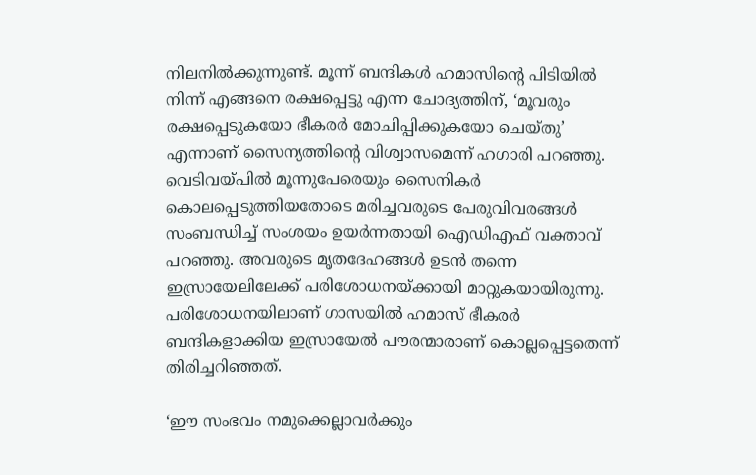നിലനിൽക്കുന്നുണ്ട്. മൂന്ന് ബന്ദികൾ ഹമാസിൻ്റെ പിടിയിൽ നിന്ന് എങ്ങനെ രക്ഷപ്പെട്ടു എന്ന ചോദ്യത്തിന്, ‘മൂവരും രക്ഷപ്പെടുകയോ ഭീകരർ മോചിപ്പിക്കുകയോ ചെയ്തു’ എന്നാണ് സൈന്യത്തിൻ്റെ വിശ്വാസമെന്ന് ഹഗാരി പറഞ്ഞു. വെടിവയ്പിൽ മൂന്നുപേരെയും സൈനികർ കൊലപ്പെടുത്തിയതോടെ മരിച്ചവരുടെ പേരുവിവരങ്ങൾ സംബന്ധിച്ച് സംശയം ഉയർന്നതായി ഐഡിഎഫ് വക്താവ് പറഞ്ഞു. അവരുടെ മൃതദേഹങ്ങൾ ഉടൻ തന്നെ ഇസ്രായേലിലേക്ക് പരിശോധനയ്ക്കായി മാറ്റുകയായിരുന്നു. പരിശോധനയിലാണ് ഗാസയിൽ ഹമാസ് ഭീകരർ ബന്ദികളാക്കിയ ഇസ്രായേൽ പൗരന്മാരാണ് കൊല്ലപ്പെട്ടതെന്ന് തിരിച്ചറിഞ്ഞത്.

‘ഈ സംഭവം നമുക്കെല്ലാവർക്കും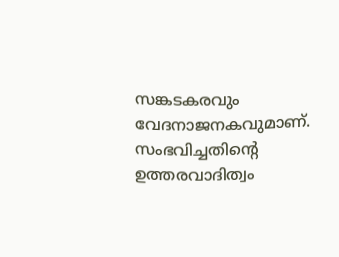സങ്കടകരവും വേദനാജനകവുമാണ്. സംഭവിച്ചതിൻ്റെ ഉത്തരവാദിത്വം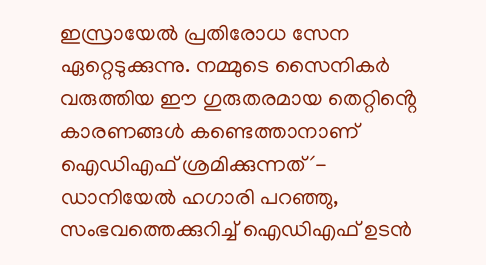ഇസ്രായേൽ പ്രതിരോധ സേന ഏറ്റെടുക്കുന്നു. നമ്മുടെ സൈനികർ വരുത്തിയ ഈ ഗുരുതരമായ തെറ്റിൻ്റെ കാരണങ്ങൾ കണ്ടെത്താനാണ് ഐഡിഎഫ് ശ്രമിക്കുന്നത്´- ഡാനിയേൽ ഹഗാരി പറഞ്ഞു, സംഭവത്തെക്കുറിച്ച് ഐഡിഎഫ് ഉടൻ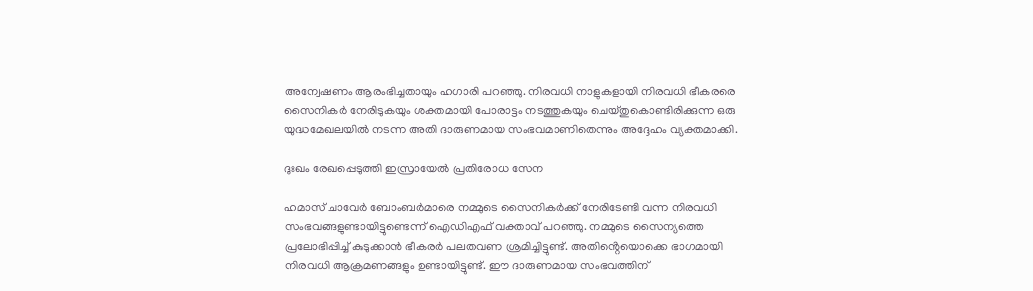അന്വേഷണം ആരംഭിച്ചതായും ഹഗാരി പറഞ്ഞു. നിരവധി നാളുകളായി നിരവധി ഭീകരരെ സൈനികർ നേരിടുകയും ശക്തമായി പോരാട്ടം നടത്തുകയും ചെയ്തുകൊണ്ടിരിക്കുന്ന ഒരു യുദ്ധമേഖലയിൽ നടന്ന അതി ദാരുണമായ സംഭവമാണിതെന്നും അദ്ദേഹം വ്യക്തമാക്കി.

ദുഃഖം രേഖപ്പെടുത്തി ഇസ്രായേൽ പ്രതിരോധ സേന

ഹമാസ് ചാവേർ ബോംബർമാരെ നമ്മുടെ സൈനികർക്ക് നേരിടേണ്ടി വന്ന നിരവധി സംഭവങ്ങളുണ്ടായിട്ടുണ്ടെന്ന് ഐഡിഎഫ് വക്താവ് പറഞ്ഞു. നമ്മുടെ സൈന്യത്തെ പ്രലോഭിപ്പിച്ച് കുടുക്കാൻ ഭീകരർ പലതവണ ശ്രമിച്ചിട്ടുണ്ട്. അതിൻ്റെയൊക്കെ ഭാഗമായി നിരവധി ആക്രമണങ്ങളും ഉണ്ടായിട്ടുണ്ട്. ഈ ദാരുണമായ സംഭവത്തിന്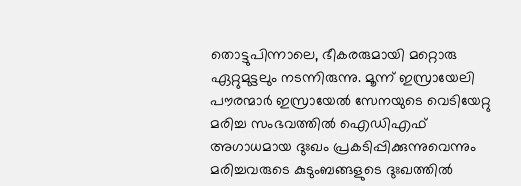തൊട്ടുപിന്നാലെ, ഭീകരരുമായി മറ്റൊരു ഏറ്റുമുട്ടലും നടന്നിരുന്നു. മൂന്ന് ഇസ്രായേലി പൗരന്മാർ ഇസ്രായേൽ സേനയുടെ വെടിയേറ്റു മരിച്ച സംഭവത്തിൽ ഐഡിഎഫ് അഗാധമായ ദുഃഖം പ്രകടിപ്പിക്കുന്നുവെന്നും മരിച്ചവരുടെ കുടുംബങ്ങളുടെ ദുഃഖത്തിൽ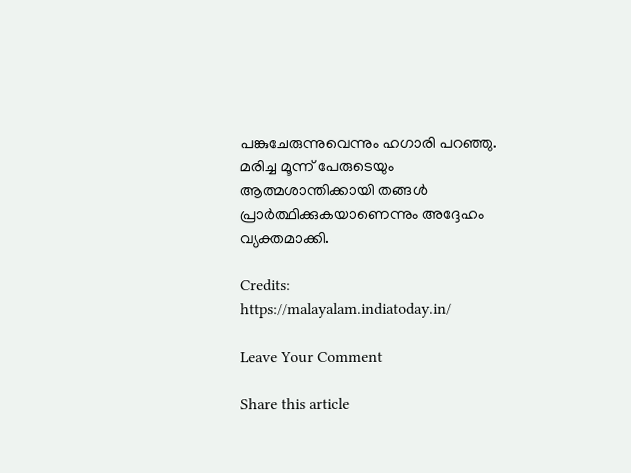പങ്കുചേരുന്നുവെന്നും ഹഗാരി പറഞ്ഞു. മരിച്ച മൂന്ന് പേരുടെയും ആത്മശാന്തിക്കായി തങ്ങൾ പ്രാർത്ഥിക്കുകയാണെന്നും അദ്ദേഹം വ്യക്തമാക്കി.

Credits: https://malayalam.indiatoday.in/

Leave Your Comment

Share this article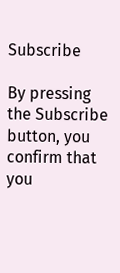Subscribe

By pressing the Subscribe button, you confirm that you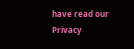have read our Privacy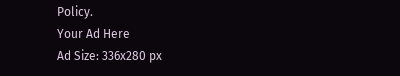Policy.
Your Ad Here
Ad Size: 336x280 px